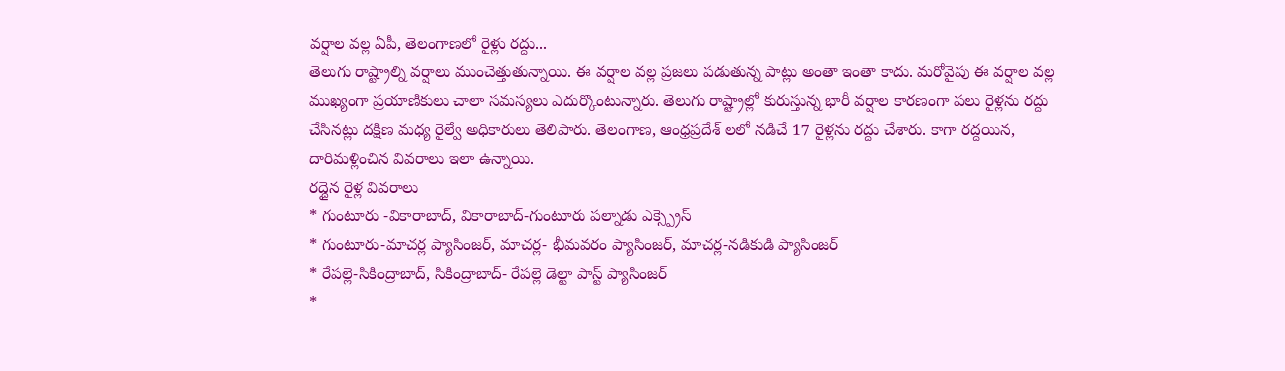వర్షాల వల్ల ఏపీ, తెలంగాణలో రైళ్లు రద్దు...
తెలుగు రాష్ట్రాల్ని వర్షాలు ముంచెత్తుతున్నాయి. ఈ వర్షాల వల్ల ప్రజలు పడుతున్న పాట్లు అంతా ఇంతా కాదు. మరోవైపు ఈ వర్షాల వల్ల ముఖ్యంగా ప్రయాణికులు చాలా సమస్యలు ఎదుర్కొంటున్నారు. తెలుగు రాష్ట్రాల్లో కురుస్తున్న భారీ వర్షాల కారణంగా పలు రైళ్లను రద్దు చేసినట్లు దక్షిణ మధ్య రైల్వే అధికారులు తెలిపారు. తెలంగాణ, ఆంధ్రప్రదేశ్ లలో నడిచే 17 రైళ్లను రద్దు చేశారు. కాగా రద్దయిన, దారిమళ్లించిన వివరాలు ఇలా ఉన్నాయి.
రద్దైన రైళ్ల వివరాలు
* గుంటూరు -వికారాబాద్, వికారాబాద్-గుంటూరు పల్నాడు ఎక్స్ప్రెస్
* గుంటూరు-మాచర్ల ప్యాసింజర్, మాచర్ల- భీమవరం ప్యాసింజర్, మాచర్ల-నడికుడి ప్యాసింజర్
* రేపల్లె-సికింద్రాబాద్, సికింద్రాబాద్- రేపల్లె డెల్టా పాస్ట్ ప్యాసింజర్
*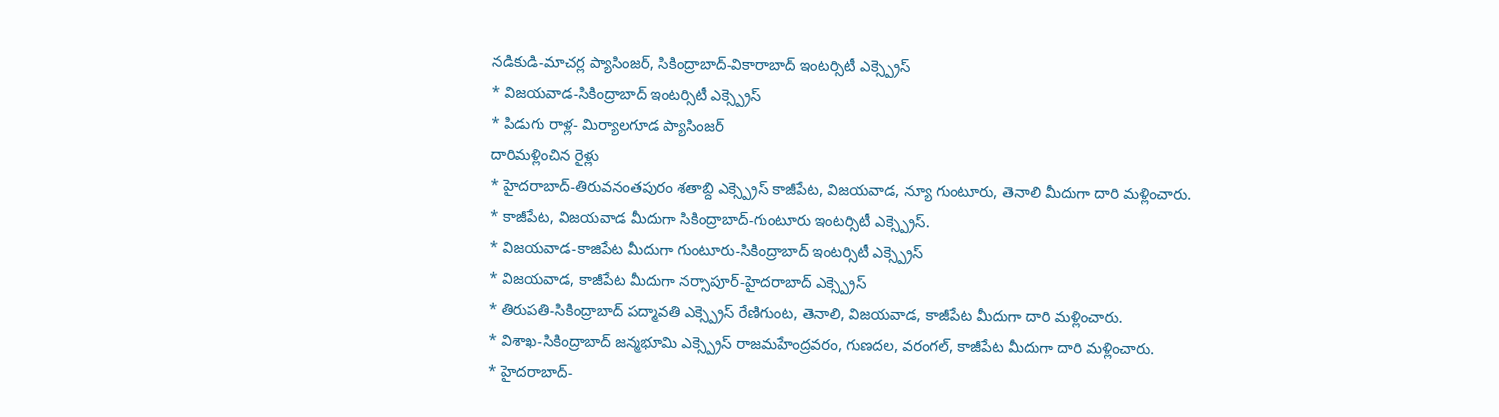నడికుడి-మాచర్ల ప్యాసింజర్, సికింద్రాబాద్-వికారాబాద్ ఇంటర్సిటీ ఎక్స్ప్రెస్
* విజయవాడ-సికింద్రాబాద్ ఇంటర్సిటీ ఎక్స్ప్రెస్
* పిడుగు రాళ్ల- మిర్యాలగూడ ప్యాసింజర్
దారిమళ్లించిన రైళ్లు
* హైదరాబాద్-తిరువనంతపురం శతాబ్ది ఎక్స్ప్రెస్ కాజీపేట, విజయవాడ, న్యూ గుంటూరు, తెనాలి మీదుగా దారి మళ్లించారు.
* కాజీపేట, విజయవాడ మీదుగా సికింద్రాబాద్-గుంటూరు ఇంటర్సిటీ ఎక్స్ప్రెస్.
* విజయవాడ-కాజిపేట మీదుగా గుంటూరు-సికింద్రాబాద్ ఇంటర్సిటీ ఎక్స్ప్రెస్
* విజయవాడ, కాజీపేట మీదుగా నర్సాపూర్-హైదరాబాద్ ఎక్స్ప్రెస్
* తిరుపతి-సికింద్రాబాద్ పద్మావతి ఎక్స్ప్రెస్ రేణిగుంట, తెనాలి, విజయవాడ, కాజీపేట మీదుగా దారి మళ్లించారు.
* విశాఖ-సికింద్రాబాద్ జన్మభూమి ఎక్స్ప్రెస్ రాజమహేంద్రవరం, గుణదల, వరంగల్, కాజీపేట మీదుగా దారి మళ్లించారు.
* హైదరాబాద్-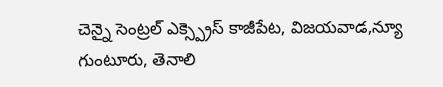చెన్నై సెంట్రల్ ఎక్స్ప్రెస్ కాజీపేట, విజయవాడ,న్యూ గుంటూరు, తెనాలి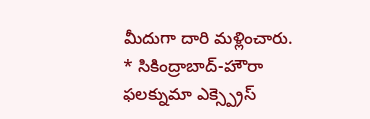మీదుగా దారి మళ్లించారు.
* సికింద్రాబాద్-హౌరా ఫలక్నుమా ఎక్స్ప్రెస్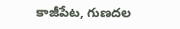కాజీపేట, గుణదల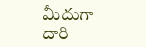మీదుగా దారి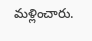మళ్లించారు.